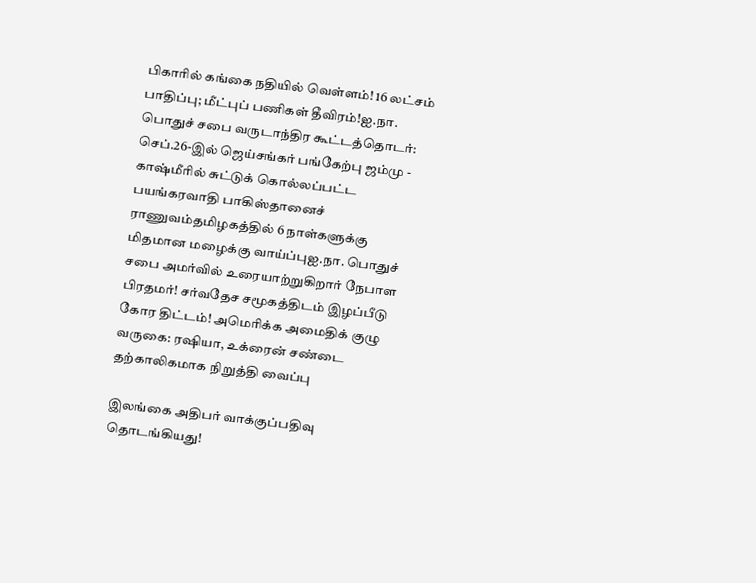பிகாரில் கங்கை நதியில் வெள்ளம்! 16 லட்சம் பாதிப்பு; மீட்புப் பணிகள் தீவிரம்!ஐ.நா. பொதுச் சபை வருடாந்திர கூட்டத்தொடர்: செப்.26-இல் ஜெய்சங்கர் பங்கேற்பு ஜம்மு - காஷ்மீரில் சுட்டுக் கொல்லப்பட்ட பயங்கரவாதி பாகிஸ்தானைச் ராணுவம்தமிழகத்தில் 6 நாள்களுக்கு மிதமான மழைக்கு வாய்ப்புஐ.நா. பொதுச் சபை அமர்வில் உரையாற்றுகிறார் நேபாள பிரதமர்! சர்வதேச சமூகத்திடம் இழப்பீடு கோர திட்டம்! அமெரிக்க அமைதிக் குழு வருகை: ரஷியா, உக்ரைன் சண்டை தற்காலிகமாக நிறுத்தி வைப்பு

இலங்கை அதிபர் வாக்குப்பதிவு தொடங்கியது!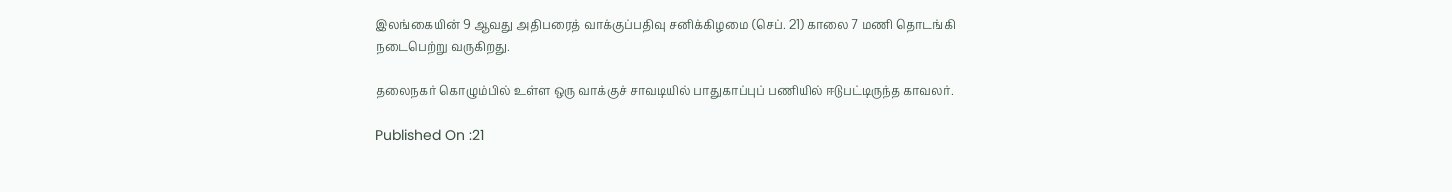இலங்கையின் 9 ஆவது அதிபரைத் வாக்குப்பதிவு சனிக்கிழமை (செப். 21) காலை 7 மணி தொடங்கி நடைபெற்று வருகிறது.

தலைநகர் கொழும்பில் உள்ள ஒரு வாக்குச் சாவடியில் பாதுகாப்புப் பணியில் ஈடுபட்டிருந்த காவலர்.

Published On :21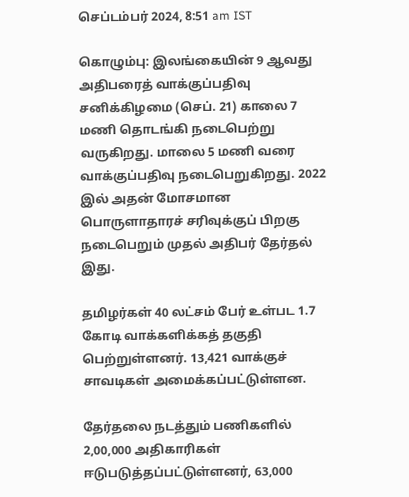செப்டம்பர் 2024, 8:51 am IST

கொழும்பு: இலங்கையின் 9 ஆவது அதிபரைத் வாக்குப்பதிவு சனிக்கிழமை (செப். 21) காலை 7 மணி தொடங்கி நடைபெற்று வருகிறது. மாலை 5 மணி வரை வாக்குப்பதிவு நடைபெறுகிறது. 2022 இல் அதன் மோசமான பொருளாதாரச் சரிவுக்குப் பிறகு நடைபெறும் முதல் அதிபர் தேர்தல் இது.

தமிழர்கள் 40 லட்சம் பேர் உள்பட 1.7 கோடி வாக்களிக்கத் தகுதி பெற்றுள்ளனர். 13,421 வாக்குச் சாவடிகள் அமைக்கப்பட்டுள்ளன.

தேர்தலை நடத்தும் பணிகளில் 2,00,000 அதிகாரிகள் ஈடுபடுத்தப்பட்டுள்ளனர், 63,000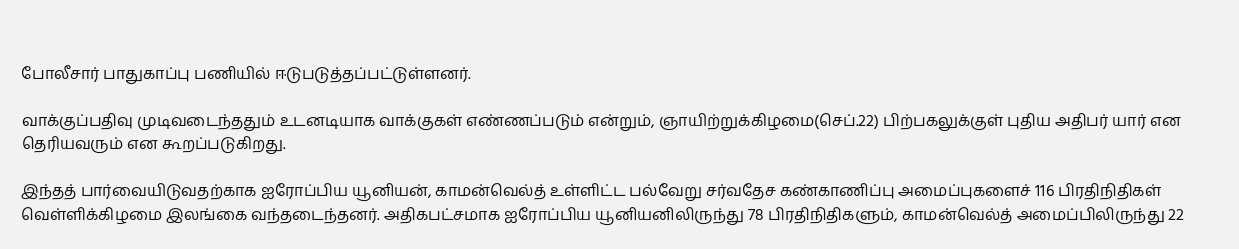போலீசார் பாதுகாப்பு பணியில் ஈடுபடுத்தப்பட்டுள்ளனர்.

வாக்குப்பதிவு முடிவடைந்ததும் உடனடியாக வாக்குகள் எண்ணப்படும் என்றும், ஞாயிற்றுக்கிழமை(செப்.22) பிற்பகலுக்குள் புதிய அதிபர் யார் என தெரியவரும் என கூறப்படுகிறது.

இந்தத் பார்வையிடுவதற்காக ஐரோப்பிய யூனியன், காமன்வெல்த் உள்ளிட்ட பல்வேறு சர்வதேச கண்காணிப்பு அமைப்புகளைச் 116 பிரதிநிதிகள் வெள்ளிக்கிழமை இலங்கை வந்தடைந்தனர். அதிகபட்சமாக ஐரோப்பிய யூனியனிலிருந்து 78 பிரதிநிதிகளும், காமன்வெல்த் அமைப்பிலிருந்து 22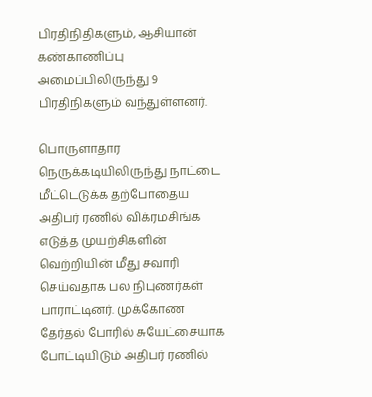பிரதிநிதிகளும், ஆசியான் கண்காணிப்பு அமைப்பிலிருந்து 9 பிரதிநிகளும் வந்துள்ளனர்.

பொருளாதார நெருக்கடியிலிருந்து நாட்டை மீட்டெடுக்க தற்போதைய அதிபர் ரணில் விக்ரமசிங்க எடுத்த முயற்சிகளின் வெற்றியின் மீது சவாரி செய்வதாக பல நிபுணர்கள் பாராட்டினர். முக்கோண தேர்தல் போரில் சுயேட்சையாக போட்டியிடும் அதிபர் ரணில்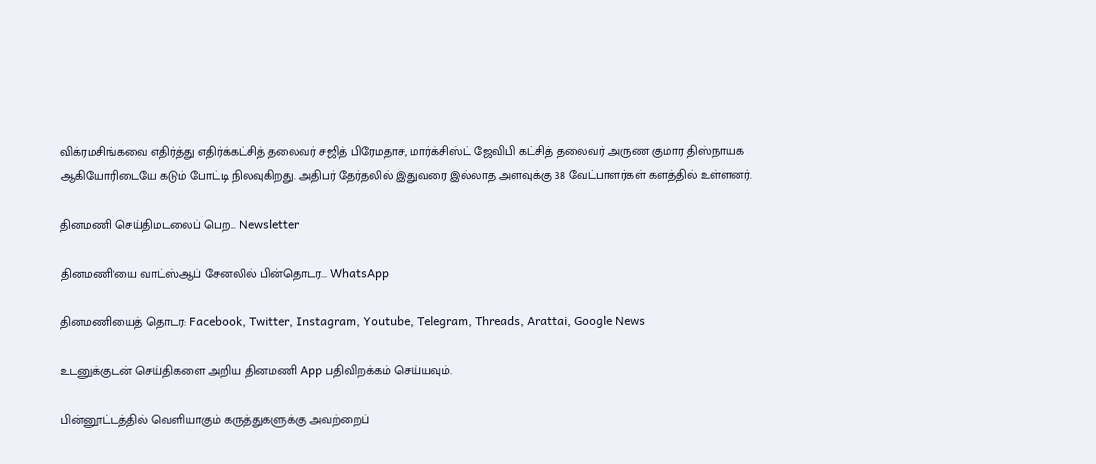விக்ரமசிங்கவை எதிர்த்து எதிர்க்கட்சித் தலைவர் சஜித் பிரேமதாச, மார்க்சிஸ்ட் ஜேவிபி கட்சித் தலைவர் அருண குமார திஸ்நாயக ஆகியோரிடையே கடும் போட்டி நிலவுகிறது. அதிபர் தேர்தலில் இதுவரை இல்லாத அளவுக்கு 38 வேட்பாளர்கள் களத்தில் உள்ளனர்.

தினமணி செய்திமடலைப் பெற... Newsletter

தினமணி'யை வாட்ஸ்ஆப் சேனலில் பின்தொடர... WhatsApp

தினமணியைத் தொடர: Facebook, Twitter, Instagram, Youtube, Telegram, Threads, Arattai, Google News

உடனுக்குடன் செய்திகளை அறிய தினமணி App பதிவிறக்கம் செய்யவும்.

பின்னூட்டத்தில் வெளியாகும் கருத்துகளுக்கு அவற்றைப்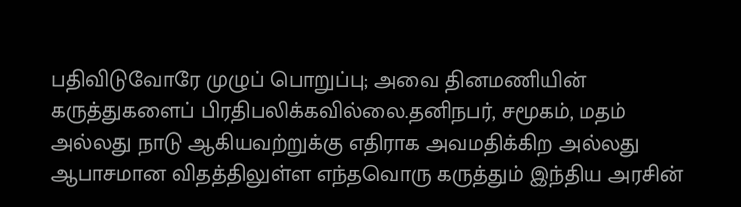பதிவிடுவோரே முழுப் பொறுப்பு; அவை தினமணியின் கருத்துகளைப் பிரதிபலிக்கவில்லை.தனிநபர், சமூகம், மதம் அல்லது நாடு ஆகியவற்றுக்கு எதிராக அவமதிக்கிற அல்லது ஆபாசமான விதத்திலுள்ள எந்தவொரு கருத்தும் இந்திய அரசின்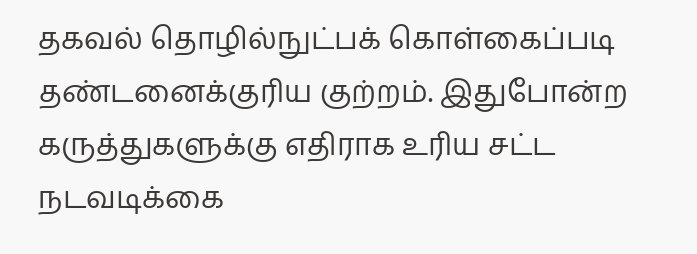தகவல் தொழில்நுட்பக் கொள்கைப்படி தண்டனைக்குரிய குற்றம். இதுபோன்ற கருத்துகளுக்கு எதிராக உரிய சட்ட நடவடிக்கை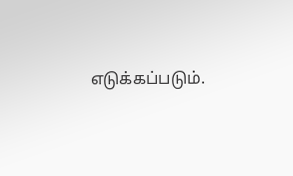எடுக்கப்படும்.